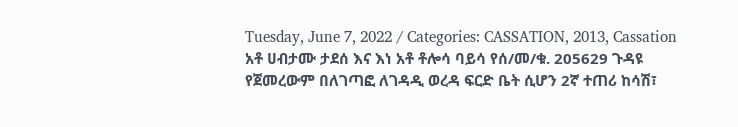Tuesday, June 7, 2022 / Categories: CASSATION, 2013, Cassation አቶ ሀብታሙ ታደሰ እና እነ አቶ ቶሎሳ ባይሳ የሰ/መ/ቁ. 205629 ጉዳዩ የጀመረውም በለገጣፎ ለገዳዲ ወረዳ ፍርድ ቤት ሲሆን 2ኛ ተጠሪ ከሳሽ፣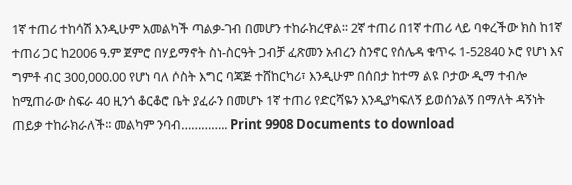1ኛ ተጠሪ ተከሳሽ እንዲሁም አመልካች ጣልቃ-ገብ በመሆን ተከራክረዋል፡፡ 2ኛ ተጠሪ በ1ኛ ተጠሪ ላይ ባቀረችው ክስ ከ1ኛ ተጠሪ ጋር ከ2006 ዓ.ም ጀምሮ በሃይማኖት ስነ-ስርዓት ጋብቻ ፈጽመን አብረን ስንኖር የሰሌዳ ቁጥሩ 1-52840 ኦሮ የሆነ እና ግምቶ ብር 300,000.00 የሆነ ባለ ሶስት እግር ባጃጅ ተሸከርካሪ፣ እንዲሁም በሰበታ ከተማ ልዩ ቦታው ዲማ ተብሎ ከሚጠራው ስፍራ 40 ዚንጎ ቆርቆሮ ቤት ያፈራን በመሆኑ 1ኛ ተጠሪ የድርሻዬን እንዲያካፍለኝ ይወሰንልኝ በማለት ዳኝነት ጠይቃ ተከራክራለች፡፡ መልካም ንባብ………….. Print 9908 Documents to download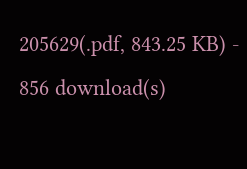205629(.pdf, 843.25 KB) - 856 download(s)